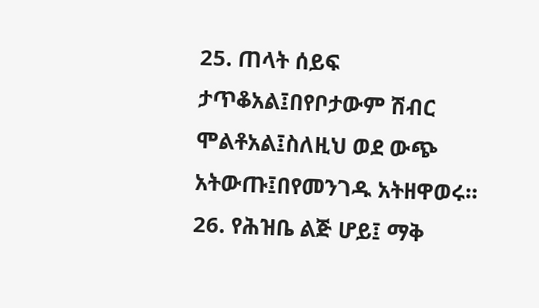25. ጠላት ሰይፍ ታጥቆአል፤በየቦታውም ሽብር ሞልቶአል፤ስለዚህ ወደ ውጭ አትውጡ፤በየመንገዱ አትዘዋወሩ።
26. የሕዝቤ ልጅ ሆይ፤ ማቅ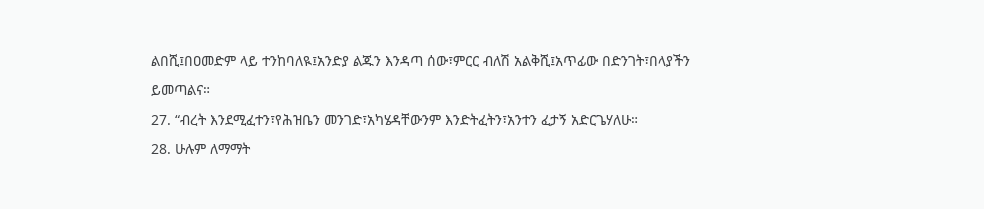ልበሺ፤በዐመድም ላይ ተንከባለዪ፤አንድያ ልጁን እንዳጣ ሰው፣ምርር ብለሽ አልቅሺ፤አጥፊው በድንገት፣በላያችን ይመጣልና።
27. “ብረት እንደሚፈተን፣የሕዝቤን መንገድ፣አካሄዳቸውንም እንድትፈትን፣አንተን ፈታኝ አድርጌሃለሁ።
28. ሁሉም ለማማት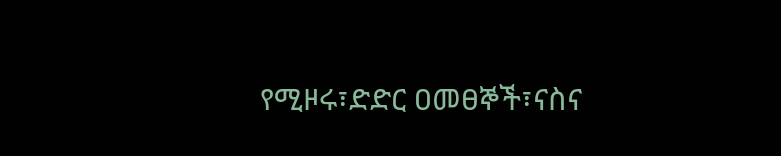የሚዞሩ፣ድድር ዐመፀኞች፣ናስና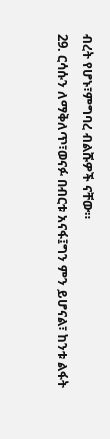ብረት የሆኑ፣ምግባረ ብልሹዎች ናቸው።
29. ርሳሱን ለማቅለጥ፣ወናፉ በብርቱ አናፋ፤ግን ምን ይሆናል፣ ከንቱ ልፋት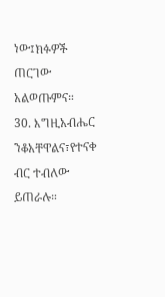ነው፤ክፉዎች ጠርገው አልወጡምና።
30. እግዚአብሔር ንቆአቸዋልና፣የተናቀ ብር ተብለው ይጠራሉ።